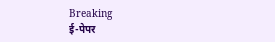Breaking
ई-पेपर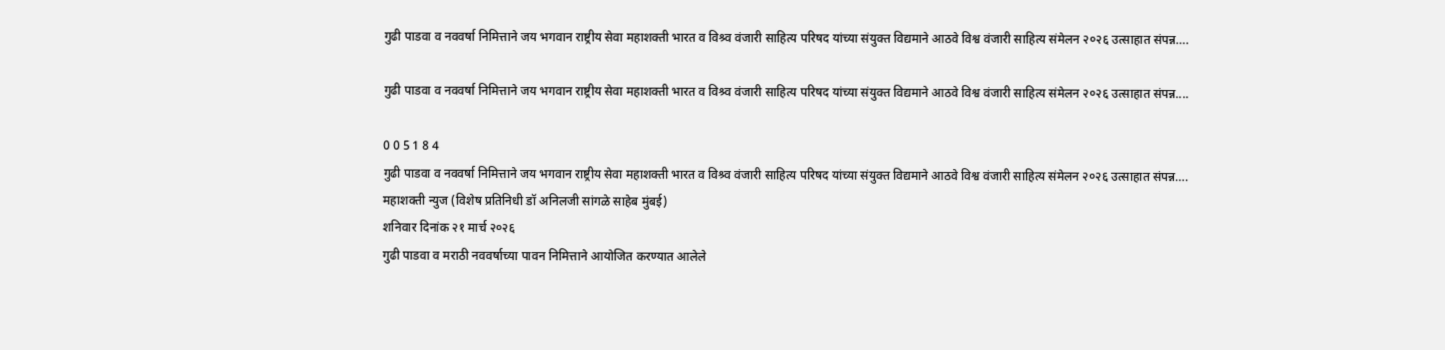गुढी पाडवा व नववर्षा निमित्ताने जय भगवान राष्ट्रीय सेवा महाशक्ती भारत व विश्र्व वंजारी साहित्य परिषद यांच्या संयुक्त विद्यमाने आठवे विश्व वंजारी साहित्य संमेलन २०२६ उत्साहात संपन्न….

गुढी पाडवा व नववर्षा निमित्ताने जय भगवान राष्ट्रीय सेवा महाशक्ती भारत व विश्र्व वंजारी साहित्य परिषद यांच्या संयुक्त विद्यमाने आठवे विश्व वंजारी साहित्य संमेलन २०२६ उत्साहात संपन्न....

0 0 5 1 8 4
गुढी पाडवा व नववर्षा निमित्ताने जय भगवान राष्ट्रीय सेवा महाशक्ती भारत व विश्र्व वंजारी साहित्य परिषद यांच्या संयुक्त विद्यमाने आठवे विश्व वंजारी साहित्य संमेलन २०२६ उत्साहात संपन्न….
महाशक्ती न्युज (विशेष प्रतिनिधी डॉ अनिलजी सांगळे साहेब मुंबई)
शनिवार दिनांक २१ मार्च २०२६
गुढी पाडवा व मराठी नववर्षाच्या पावन निमित्ताने आयोजित करण्यात आलेले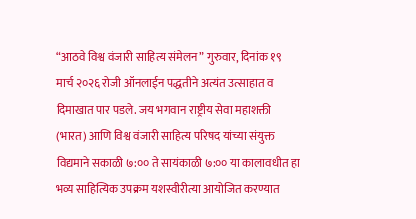“आठवे विश्व वंजारी साहित्य संमेलन” गुरुवार, दिनांक १९ मार्च २०२६ रोजी ऑनलाईन पद्धतीने अत्यंत उत्साहात व दिमाखात पार पडले. जय भगवान राष्ट्रीय सेवा महाशक्ती (भारत) आणि विश्व वंजारी साहित्य परिषद यांच्या संयुक्त विद्यमाने सकाळी ७:०० ते सायंकाळी ७:०० या कालावधीत हा भव्य साहित्यिक उपक्रम यशस्वीरीत्या आयोजित करण्यात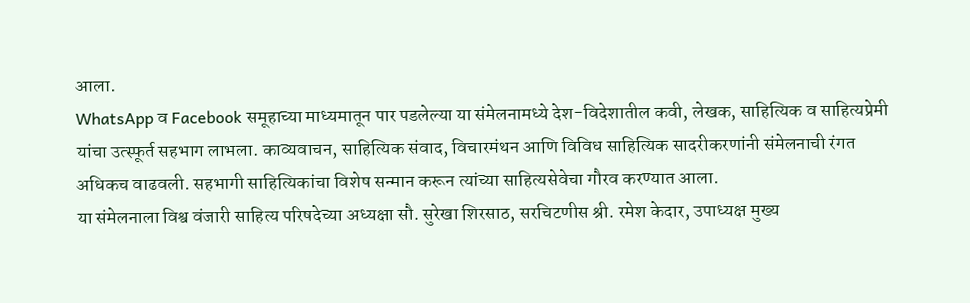आला.
WhatsApp व Facebook समूहाच्या माध्यमातून पार पडलेल्या या संमेलनामध्ये देश-विदेशातील कवी, लेखक, साहित्यिक व साहित्यप्रेमी यांचा उत्स्फूर्त सहभाग लाभला. काव्यवाचन, साहित्यिक संवाद, विचारमंथन आणि विविध साहित्यिक सादरीकरणांनी संमेलनाची रंगत अधिकच वाढवली. सहभागी साहित्यिकांचा विशेष सन्मान करून त्यांच्या साहित्यसेवेचा गौरव करण्यात आला.
या संमेलनाला विश्व वंजारी साहित्य परिषदेच्या अध्यक्षा सौ. सुरेखा शिरसाठ, सरचिटणीस श्री. रमेश केदार, उपाध्यक्ष मुख्य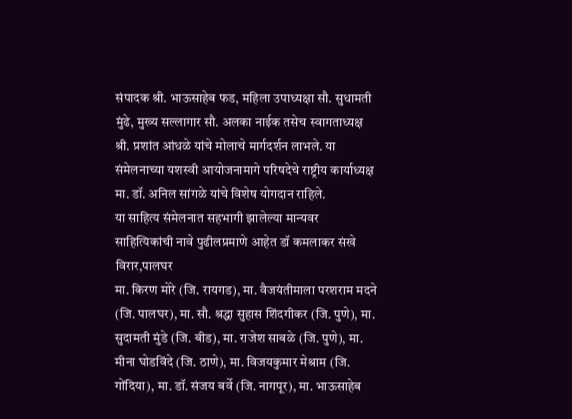संपादक श्री. भाऊसाहेब फड, महिला उपाध्यक्षा सौ. सुधामती मुंढे, मुख्य सल्लागार सौ. अलका नाईक तसेच स्वागताध्यक्ष श्री. प्रशांत आंधळे यांचे मोलाचे मार्गदर्शन लाभले. या संमेलनाच्या यशस्वी आयोजनामागे परिषदेचे राष्ट्रीय कार्याध्यक्ष मा. डॉ. अनिल सांगळे यांचे विशेष योगदान राहिले.
या साहित्य संमेलनात सहभागी झालेल्या मान्यवर साहित्यिकांची नावे पुढीलप्रमाणे आहेत डॉ कमलाकर संखे विरार,पालघर
मा. किरण मोरे (जि. रायगड), मा. वैजयंतीमाला परशराम मदने (जि. पालघर), मा. सौ. श्रद्धा सुहास शिंदगीकर (जि. पुणे), मा. सुदामती मुंडे (जि. बीड), मा. राजेश साबळे (जि. पुणे), मा. मीना घोडविंदे (जि. ठाणे), मा. विजयकुमार मेश्राम (जि. गोंदिया), मा. डॉ. संजय बर्वे (जि. नागपूर), मा. भाऊसाहेब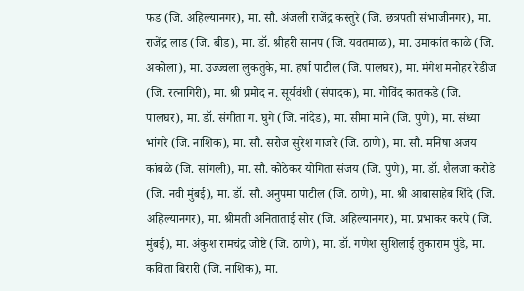फड (जि. अहिल्यानगर), मा. सौ. अंजली राजेंद्र कस्तुरे (जि. छत्रपती संभाजीनगर), मा. राजेंद्र लाड (जि. बीड), मा. डॉ. श्रीहरी सानप (जि. यवतमाळ), मा. उमाकांत काळे (जि. अकोला), मा. उज्ज्वला लुकतुके, मा. हर्षा पाटील (जि. पालघर), मा. मंगेश मनोहर रेडीज (जि. रत्नागिरी), मा. श्री प्रमोद न. सूर्यवंशी (संपादक), मा. गोविंद कातकडे (जि. पालघर), मा. डॉ. संगीता ग. घुगे (जि. नांदेड), मा. सीमा माने (जि. पुणे), मा. संध्या भांगरे (जि. नाशिक), मा. सौ. सरोज सुरेश गाजरे (जि. ठाणे), मा. सौ. मनिषा अजय कांबळे (जि. सांगली), मा. सौ. कोठेकर योगिता संजय (जि. पुणे), मा. डॉ. शैलजा करोडे (जि. नवी मुंबई), मा. डॉ. सौ. अनुपमा पाटील (जि. ठाणे), मा. श्री आबासाहेब शिंदे (जि. अहिल्यानगर), मा. श्रीमती अनिताताई सोर (जि. अहिल्यानगर), मा. प्रभाकर करपे (जि. मुंबई), मा. अंकुश रामचंद्र जोष्टे (जि. ठाणे), मा. डॉ. गणेश सुशिलाई तुकाराम पुंडे, मा. कविता बिरारी (जि. नाशिक), मा.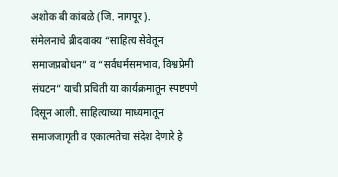अशोक बी कांबळे (जि. नागपूर).
संमेलनाचे ब्रीदवाक्य “साहित्य सेवेतून समाजप्रबोधन” व “सर्वधर्मसमभाव, विश्वप्रेमी संघटन” याची प्रचिती या कार्यक्रमातून स्पष्टपणे दिसून आली. साहित्याच्या माध्यमातून समाजजागृती व एकात्मतेचा संदेश देणारे हे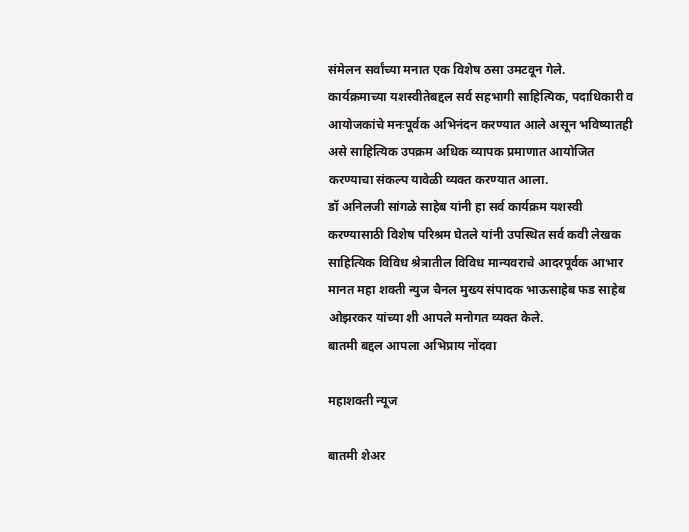संमेलन सर्वांच्या मनात एक विशेष ठसा उमटवून गेले.
कार्यक्रमाच्या यशस्वीतेबद्दल सर्व सहभागी साहित्यिक, पदाधिकारी व आयोजकांचे मनःपूर्वक अभिनंदन करण्यात आले असून भविष्यातही असे साहित्यिक उपक्रम अधिक व्यापक प्रमाणात आयोजित करण्याचा संकल्प यावेळी व्यक्त करण्यात आला.
डॉ अनिलजी सांगळे साहेब यांनी हा सर्व कार्यक्रम यशस्वी करण्यासाठी विशेष परिश्रम घेतले यांनी उपस्थित सर्व कवी लेखक साहित्यिक विविध श्रेत्रातील विविध मान्यवराचे आदरपूर्वक आभार मानत महा शक्ती न्युज चैनल मुख्य संपादक भाऊसाहेब फड साहेब ओझरकर यांच्या शी आपले मनोगत व्यक्त केले.
बातमी बद्दल आपला अभिप्राय नोंदवा

महाशक्ती न्यूज

बातमी शेअर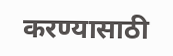करण्यासाठी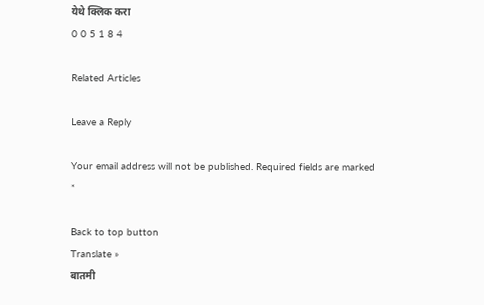येथे क्लिक करा
0 0 5 1 8 4

Related Articles

Leave a Reply

Your email address will not be published. Required fields are marked *

Back to top button
Translate »
बातमी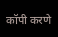कॉपी करणे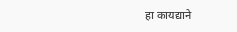हा कायद्याने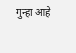गुन्हा आहे